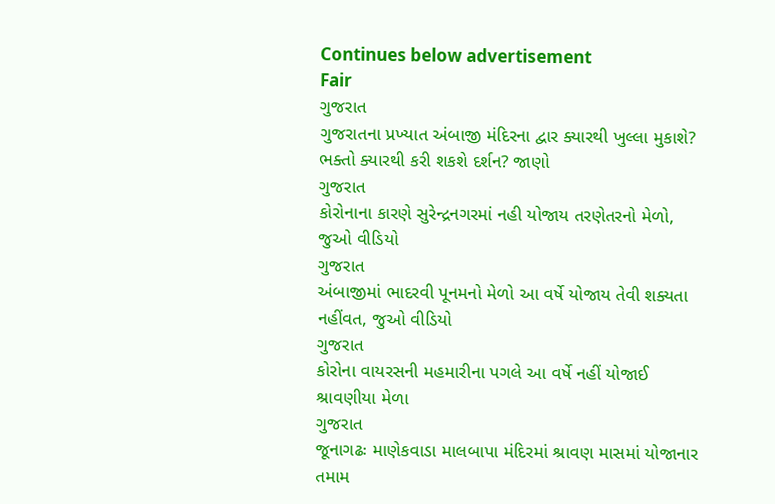Continues below advertisement
Fair
ગુજરાત
ગુજરાતના પ્રખ્યાત અંબાજી મંદિરના દ્વાર ક્યારથી ખુલ્લા મુકાશે? ભક્તો ક્યારથી કરી શકશે દર્શન? જાણો
ગુજરાત
કોરોનાના કારણે સુરેન્દ્રનગરમાં નહી યોજાય તરણેતરનો મેળો, જુઓ વીડિયો
ગુજરાત
અંબાજીમાં ભાદરવી પૂનમનો મેળો આ વર્ષે યોજાય તેવી શક્યતા નહીંવત, જુઓ વીડિયો
ગુજરાત
કોરોના વાયરસની મહમારીના પગલે આ વર્ષે નહીં યોજાઈ શ્રાવણીયા મેળા
ગુજરાત
જૂનાગઢઃ માણેકવાડા માલબાપા મંદિરમાં શ્રાવણ માસમાં યોજાનાર તમામ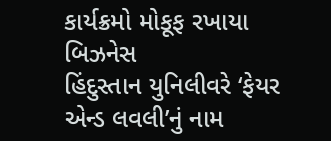કાર્યક્રમો મોકૂફ રખાયા
બિઝનેસ
હિંદુસ્તાન યુનિલીવરે ‘ફેયર એન્ડ લવલી’નું નામ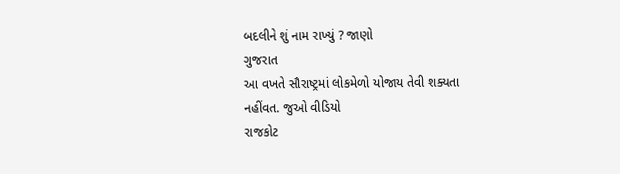બદલીને શું નામ રાખ્યું ? જાણો
ગુજરાત
આ વખતે સૌરાષ્ટ્રમાં લોકમેળો યોજાય તેવી શક્યતા નહીંવત. જુઓ વીડિયો
રાજકોટ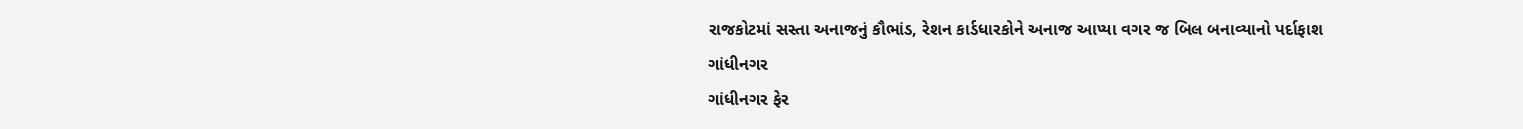રાજકોટમાં સસ્તા અનાજનું કૌભાંડ, રેશન કાર્ડધારકોને અનાજ આપ્યા વગર જ બિલ બનાવ્યાનો પર્દાફાશ
ગાંધીનગર
ગાંધીનગર ફેર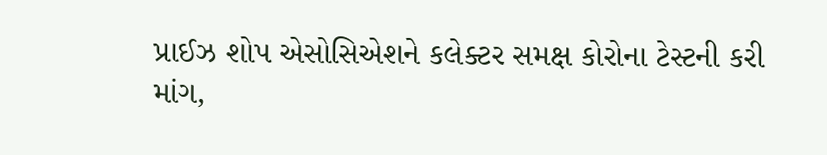પ્રાઈઝ શોપ એસોસિએશને કલેક્ટર સમક્ષ કોરોના ટેસ્ટની કરી માંગ,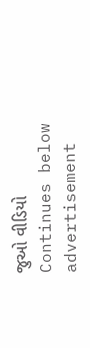જુઓ વીડિયો
Continues below advertisement